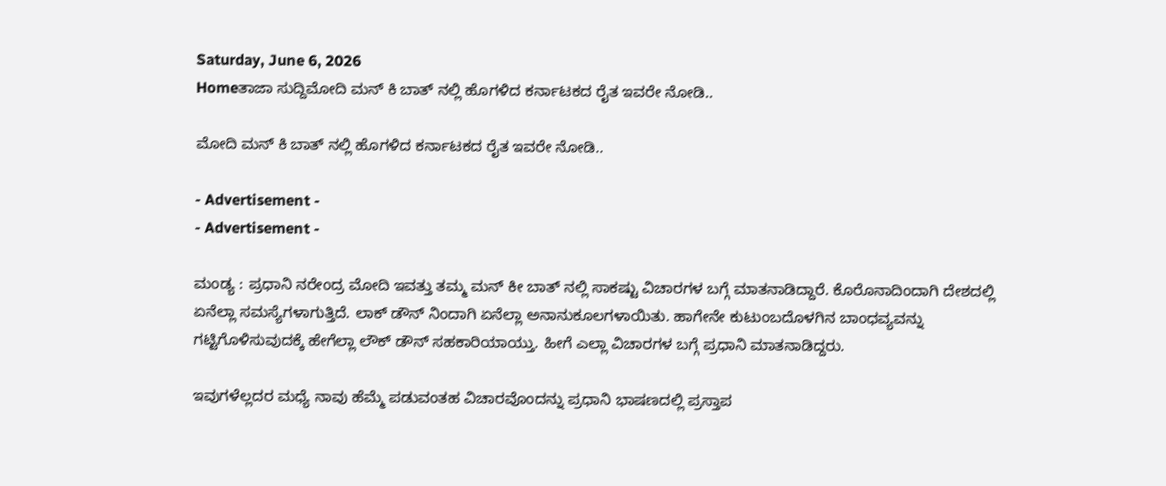Saturday, June 6, 2026
Homeತಾಜಾ ಸುದ್ದಿಮೋದಿ ಮನ್ ಕಿ ಬಾತ್ ನಲ್ಲಿ ಹೊಗಳಿದ ಕರ್ನಾಟಕದ ರೈತ ಇವರೇ ನೋಡಿ..

ಮೋದಿ ಮನ್ ಕಿ ಬಾತ್ ನಲ್ಲಿ ಹೊಗಳಿದ ಕರ್ನಾಟಕದ ರೈತ ಇವರೇ ನೋಡಿ..

- Advertisement -
- Advertisement -

ಮಂಡ್ಯ : ಪ್ರಧಾನಿ ನರೇಂದ್ರ ಮೋದಿ ಇವತ್ತು ತಮ್ಮ ಮನ್ ಕೀ ಬಾತ್ ನಲ್ಲಿ ಸಾಕಷ್ಟು ವಿಚಾರಗಳ ಬಗ್ಗೆ ಮಾತನಾಡಿದ್ದಾರೆ. ಕೊರೊನಾದಿಂದಾಗಿ ದೇಶದಲ್ಲಿ ಏನೆಲ್ಲಾ ಸಮಸ್ಯೆಗಳಾಗುತ್ತಿದೆ. ಲಾಕ್ ಡೌನ್ ನಿಂದಾಗಿ ಏನೆಲ್ಲಾ ಅನಾನುಕೂಲಗಳಾಯಿತು. ಹಾಗೇನೇ ಕುಟುಂಬದೊಳಗಿನ ಬಾಂಧವ್ಯವನ್ನು ಗಟ್ಟಿಗೊಳಿಸುವುದಕ್ಕೆ ಹೇಗೆಲ್ಲಾ ಲೌಕ್ ಡೌನ್ ಸಹಕಾರಿಯಾಯ್ತು. ಹೀಗೆ ಎಲ್ಲಾ ವಿಚಾರಗಳ ಬಗ್ಗೆ ಪ್ರಧಾನಿ ಮಾತನಾಡಿದ್ದರು.

ಇವುಗಳೆಲ್ಲದರ ಮಧ್ಯೆ ನಾವು ಹೆಮ್ಮೆ ಪಡುವಂತಹ ವಿಚಾರವೊಂದನ್ನು ಪ್ರಧಾನಿ ಭಾಷಣದಲ್ಲಿ ಪ್ರಸ್ತಾಪ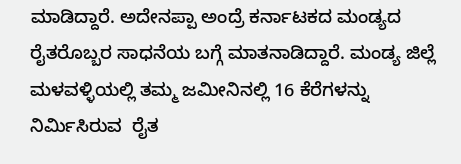ಮಾಡಿದ್ದಾರೆ. ಅದೇನಪ್ಪಾ ಅಂದ್ರೆ ಕರ್ನಾಟಕದ ಮಂಡ್ಯದ ರೈತರೊಬ್ಬರ ಸಾಧನೆಯ ಬಗ್ಗೆ ಮಾತನಾಡಿದ್ದಾರೆ. ಮಂಡ್ಯ ಜಿಲ್ಲೆ ಮಳವಳ್ಳಿಯಲ್ಲಿ ತಮ್ಮ ಜಮೀನಿನಲ್ಲಿ 16 ಕೆರೆಗಳನ್ನು ನಿರ್ಮಿಸಿರುವ  ರೈತ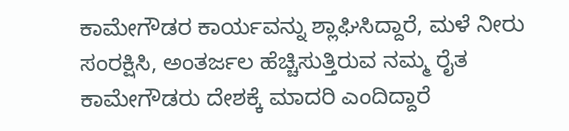ಕಾಮೇಗೌಡರ ಕಾರ್ಯವನ್ನು ಶ್ಲಾಘಿಸಿದ್ದಾರೆ, ಮಳೆ ನೀರು ಸಂರಕ್ಷಿಸಿ, ಅಂತರ್ಜಲ ಹೆಚ್ಚಿಸುತ್ತಿರುವ ನಮ್ಮ ರೈತ ಕಾಮೇಗೌಡರು ದೇಶಕ್ಕೆ ಮಾದರಿ ಎಂದಿದ್ದಾರೆ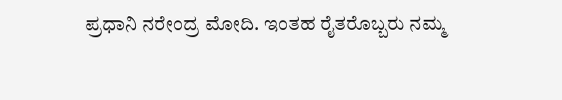ಪ್ರಧಾನಿ ನರೇಂದ್ರ ಮೋದಿ. ಇಂತಹ ರೈತರೊಬ್ಬರು ನಮ್ಮ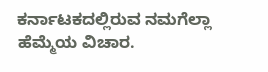ಕರ್ನಾಟಕದಲ್ಲಿರುವ ನಮಗೆಲ್ಲಾ ಹೆಮ್ಮೆಯ ವಿಚಾರ.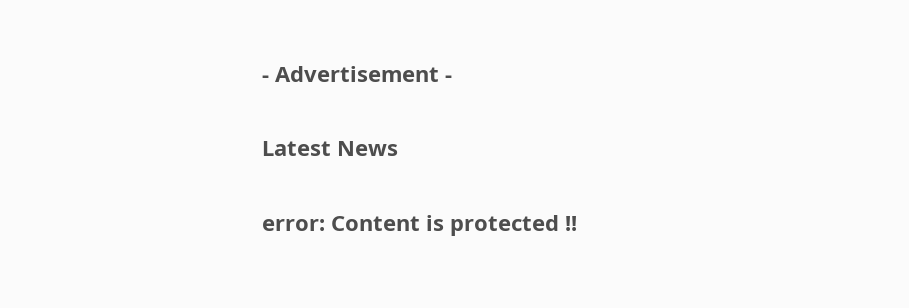- Advertisement -

Latest News

error: Content is protected !!